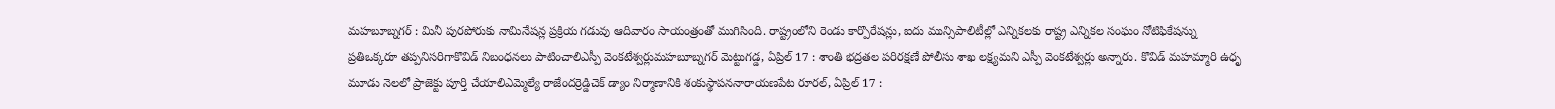మహబూబ్నగర్ : మినీ పురపోరుకు నామినేషన్ల ప్రక్రియ గడువు ఆదివారం సాయంత్రంతో ముగిసింది. రాష్ట్రంలోని రెండు కార్పొరేషన్లు, ఐదు మున్సిపాలిటీల్లో ఎన్నికలకు రాష్ట్ర ఎన్నికల సంఘం నోటిఫికేషన్ను
ప్రతిఒక్కరూ తప్పనిసరిగాకొవిడ్ నిబంధనలు పాటించాలిఎస్పీ వెంకటేశ్వర్లుమహబూబ్నగర్ మెట్టుగడ్డ, ఏప్రిల్ 17 : శాంతి భద్రతల పరిరక్షణే పోలీసు శాఖ లక్ష్యమని ఎస్పీ వెంకటేశ్వర్లు అన్నారు. కొవిడ్ మహమ్మారి ఉధృ
మూడు నెలలో ప్రాజెక్టు పూర్తి చేయాలిఎమ్మెల్యే రాజేందర్రెడ్డిచెక్ డ్యాం నిర్మాణానికి శంకుస్థాపననారాయణపేట రూరల్, ఏప్రిల్ 17 :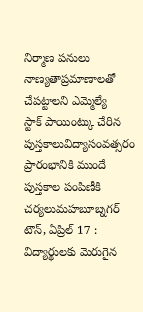నిర్మాణ పనులు నాణ్యతాప్రమాణాలతో చేపట్టాలని ఎమ్మెల్యే
స్టాక్ పాయింట్కు చేరిన పుస్తకాలువిద్యాసంవత్సరం ప్రారంభానికి ముందే పుస్తకాల పంపిణీకి చర్యలుమహబూబ్నగర్ టౌన్, ఏప్రిల్ 17 : విద్యార్థులకు మెరుగైన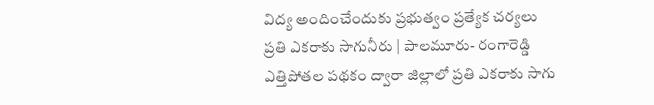విద్య అందించేందుకు ప్రభుత్వం ప్రత్యేక చర్యలు
ప్రతి ఎకరాకు సాగునీరు | పాలమూరు- రంగారెడ్డి ఎత్తిపోతల పథకం ద్వారా జిల్లాలో ప్రతి ఎకరాకు సాగు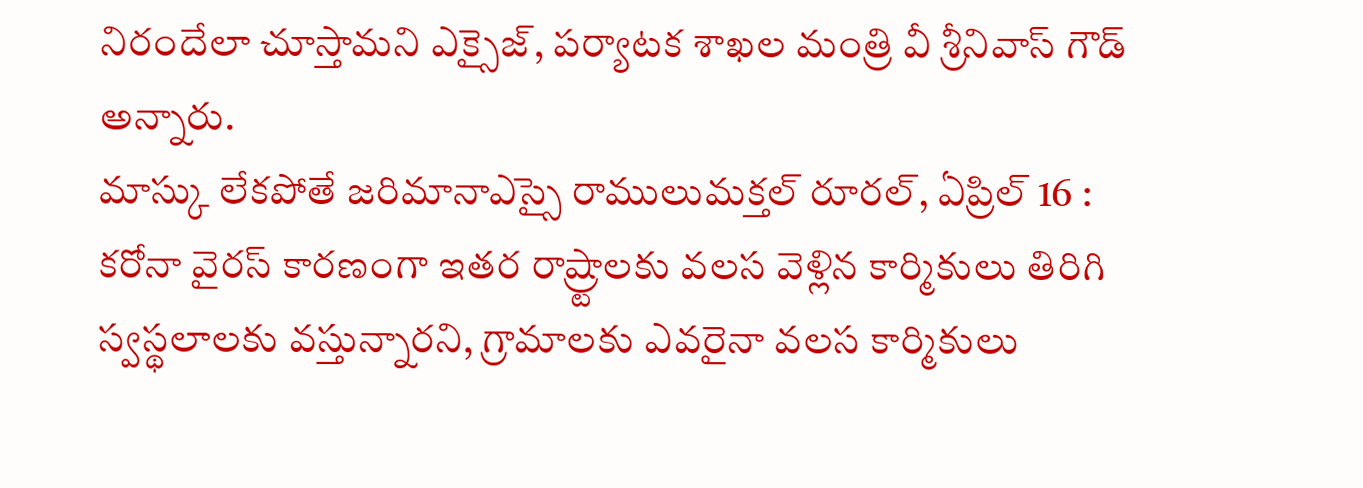నిరందేలా చూస్తామని ఎక్సైజ్, పర్యాటక శాఖల మంత్రి వీ శ్రీనివాస్ గౌడ్ అన్నారు.
మాస్కు లేకపోతే జరిమానాఎస్సై రాములుమక్తల్ రూరల్, ఏప్రిల్ 16 : కరోనా వైరస్ కారణంగా ఇతర రాష్ర్టాలకు వలస వెళ్లిన కార్మికులు తిరిగి స్వస్థలాలకు వస్తున్నారని, గ్రామాలకు ఎవరైనా వలస కార్మికులు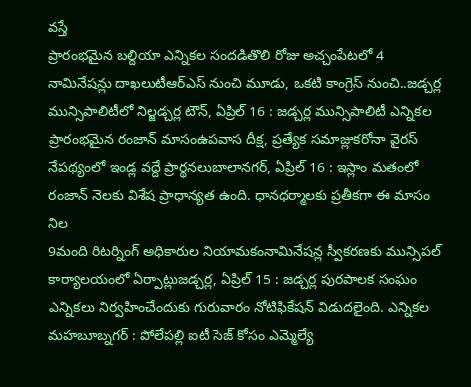వస్తే
ప్రారంభమైన బల్దియా ఎన్నికల సందడితొలి రోజు అచ్చంపేటలో 4 నామినేషన్లు దాఖలుటీఆర్ఎస్ నుంచి మూడు, ఒకటి కాంగ్రెస్ నుంచి..జడ్చర్ల మున్సిపాలిటీలో నిల్జడ్చర్ల టౌన్, ఏప్రిల్ 16 : జడ్చర్ల మున్సిపాలిటీ ఎన్నికల
ప్రారంభమైన రంజాన్ మాసంఉపవాస దీక్ష, ప్రత్యేక సమాజ్లుకరోనా వైరస్ నేపథ్యంలో ఇండ్ల వద్దే ప్రార్థనలుబాలానగర్, ఏప్రిల్ 16 : ఇస్లాం మతంలో రంజాన్ నెలకు విశేష ప్రాధాన్యత ఉంది. ధానధర్మాలకు ప్రతీకగా ఈ మాసం నిల
9మంది రిటర్నింగ్ అధికారుల నియామకంనామినేషన్ల స్వీకరణకు మున్సిపల్ కార్యాలయంలో ఏర్పాట్లుజడ్చర్ల, ఏప్రిల్ 15 : జడ్చర్ల పురపాలక సంఘం ఎన్నికలు నిర్వహించేందుకు గురువారం నోటిఫికేషన్ విడుదలైంది. ఎన్నికల
మహబూబ్నగర్ : పోలేపల్లి ఐటీ సెజ్ కోసం ఎమ్మెల్యే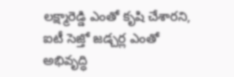లక్ష్మారెడ్డి ఎంతో కృషి చేశారని, ఐటీ సెజ్తో జడ్చర్ల ఎంతో అభివృద్ధి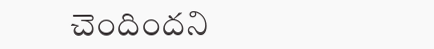చెందిందని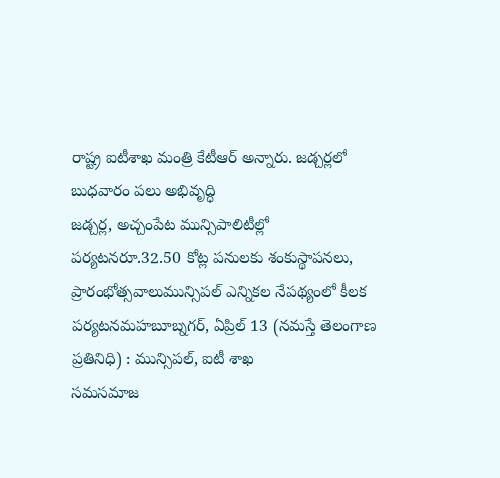రాష్ట్ర ఐటీశాఖ మంత్రి కేటీఆర్ అన్నారు. జడ్చర్లలో బుధవారం పలు అభివృద్ధి
జడ్చర్ల, అచ్చంపేట మున్సిపాలిటీల్లో పర్యటనరూ.32.50 కోట్ల పనులకు శంకుస్థాపనలు, ప్రారంభోత్సవాలుమున్సిపల్ ఎన్నికల నేపథ్యంలో కీలక పర్యటనమహబూబ్నగర్, ఏప్రిల్ 13 (నమస్తే తెలంగాణ ప్రతినిధి) : మున్సిపల్, ఐటీ శాఖ
సమసమాజ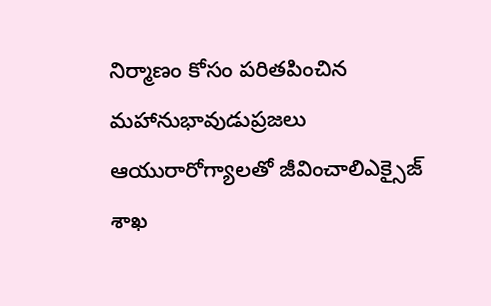నిర్మాణం కోసం పరితపించిన మహానుభావుడుప్రజలు ఆయురారోగ్యాలతో జీవించాలిఎక్సైజ్ శాఖ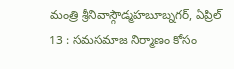మంత్రి శ్రీనివాస్గౌడ్మహబూబ్నగర్, ఏప్రిల్ 13 : సమసమాజ నిర్మాణం కోసం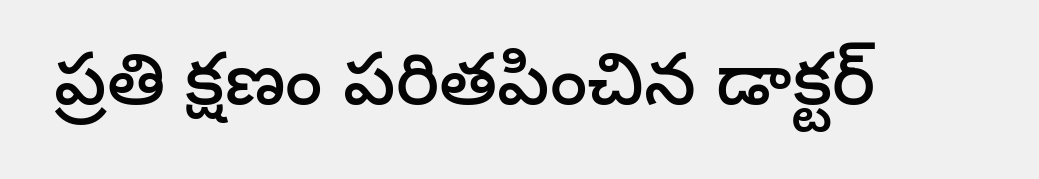ప్రతి క్షణం పరితపించిన డాక్టర్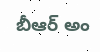బీఆర్ అం